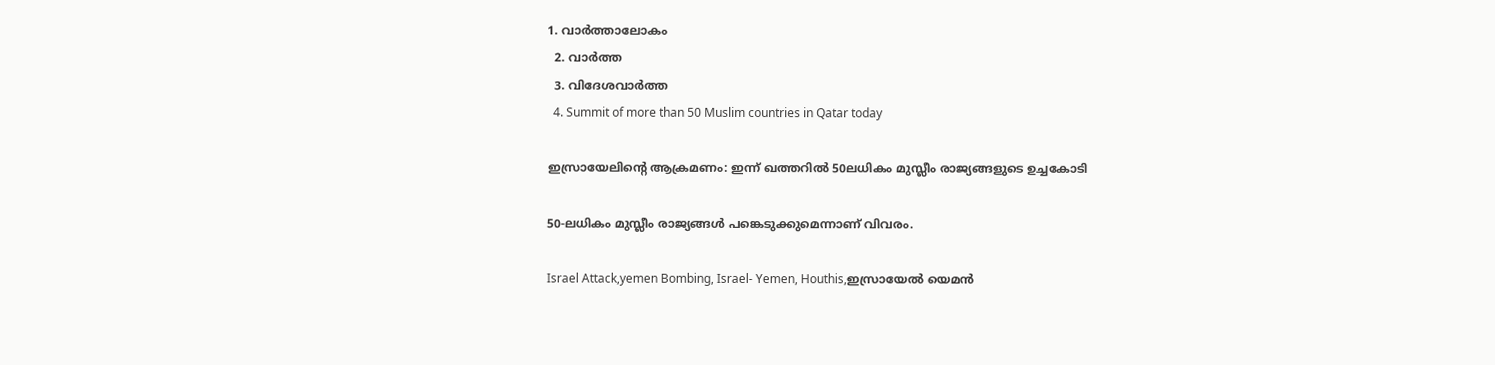1. വാര്‍ത്താലോകം
  2. വാര്‍ത്ത
  3. വിദേശവാര്‍ത്ത
  4. Summit of more than 50 Muslim countries in Qatar today

ഇസ്രായേലിന്റെ ആക്രമണം: ഇന്ന് ഖത്തറില്‍ 50ലധികം മുസ്ലീം രാജ്യങ്ങളുടെ ഉച്ചകോടി

50-ലധികം മുസ്ലീം രാജ്യങ്ങള്‍ പങ്കെടുക്കുമെന്നാണ് വിവരം.

Israel Attack,yemen Bombing, Israel- Yemen, Houthis,ഇസ്രായേൽ യെമൻ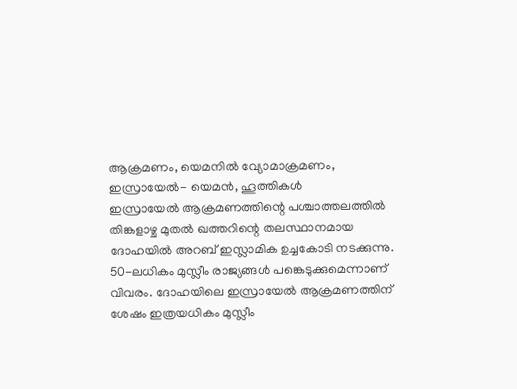ആക്രമണം, യെമനിൽ വ്യോമാക്രമണം, ഇസ്രായേൽ- യെമൻ, ഹൂത്തികൾ
ഇസ്രായേല്‍ ആക്രമണത്തിന്റെ പശ്ചാത്തലത്തില്‍ തിങ്കളാഴ്ച മുതല്‍ ഖത്തറിന്റെ തലസ്ഥാനമായ ദോഹയില്‍ അറബ് ഇസ്ലാമിക ഉച്ചകോടി നടക്കുന്നു. 50-ലധികം മുസ്ലീം രാജ്യങ്ങള്‍ പങ്കെടുക്കുമെന്നാണ് വിവരം. ദോഹയിലെ ഇസ്രായേല്‍ ആക്രമണത്തിന് ശേഷം ഇത്രയധികം മുസ്ലീം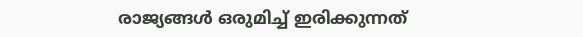രാജ്യങ്ങള്‍ ഒരുമിച്ച് ഇരിക്കുന്നത്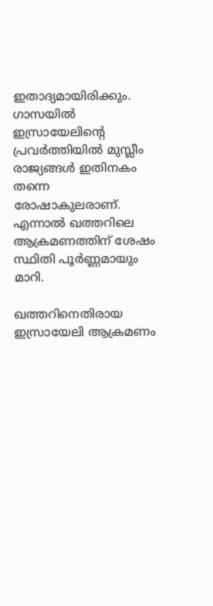ഇതാദ്യമായിരിക്കും. ഗാസയില്‍ ഇസ്രായേലിന്റെ പ്രവര്‍ത്തിയില്‍ മുസ്ലീം രാജ്യങ്ങള്‍ ഇതിനകം തന്നെ രോഷാകുലരാണ്. എന്നാല്‍ ഖത്തറിലെ ആക്രമണത്തിന് ശേഷം സ്ഥിതി പൂര്‍ണ്ണമായും മാറി.

ഖത്തറിനെതിരായ ഇസ്രായേലി ആക്രമണം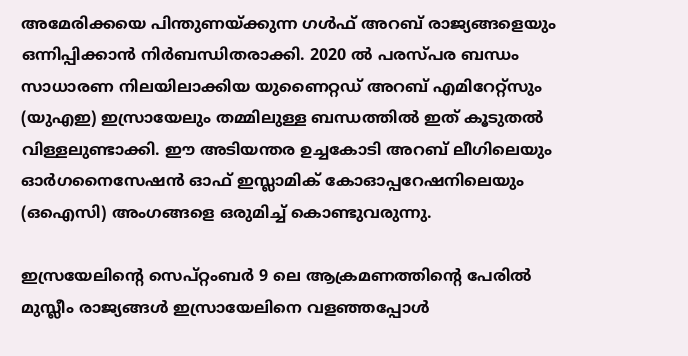അമേരിക്കയെ പിന്തുണയ്ക്കുന്ന ഗള്‍ഫ് അറബ് രാജ്യങ്ങളെയും ഒന്നിപ്പിക്കാന്‍ നിര്‍ബന്ധിതരാക്കി. 2020 ല്‍ പരസ്പര ബന്ധം സാധാരണ നിലയിലാക്കിയ യുണൈറ്റഡ് അറബ് എമിറേറ്റ്സും (യുഎഇ) ഇസ്രായേലും തമ്മിലുള്ള ബന്ധത്തില്‍ ഇത് കൂടുതല്‍ വിള്ളലുണ്ടാക്കി. ഈ അടിയന്തര ഉച്ചകോടി അറബ് ലീഗിലെയും ഓര്‍ഗനൈസേഷന്‍ ഓഫ് ഇസ്ലാമിക് കോഓപ്പറേഷനിലെയും (ഒഐസി) അംഗങ്ങളെ ഒരുമിച്ച് കൊണ്ടുവരുന്നു.

ഇസ്രയേലിന്റെ സെപ്റ്റംബര്‍ 9 ലെ ആക്രമണത്തിന്റെ പേരില്‍ മുസ്ലീം രാജ്യങ്ങള്‍ ഇസ്രായേലിനെ വളഞ്ഞപ്പോള്‍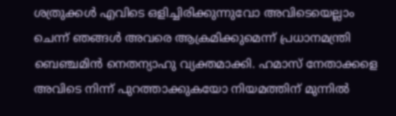ശത്രുക്കള്‍ എവിടെ ഒളിച്ചിരിക്കുന്നുവോ അവിടെയെല്ലാം ചെന്ന് ഞങ്ങള്‍ അവരെ ആക്രമിക്കുമെന്ന് പ്രധാനമന്ത്രി ബെഞ്ചമിന്‍ നെതന്യാഹു വ്യക്തമാക്കി. ഹമാസ് നേതാക്കളെ അവിടെ നിന്ന് പുറത്താക്കുകയോ നിയമത്തിന് മുന്നില്‍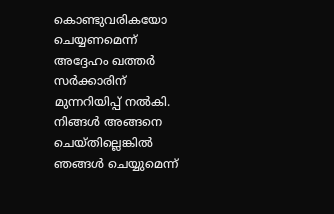കൊണ്ടുവരികയോ ചെയ്യണമെന്ന് അദ്ദേഹം ഖത്തര്‍ സര്‍ക്കാരിന് മുന്നറിയിപ്പ് നല്‍കി. നിങ്ങള്‍ അങ്ങനെ ചെയ്തില്ലെങ്കില്‍ ഞങ്ങള്‍ ചെയ്യുമെന്ന്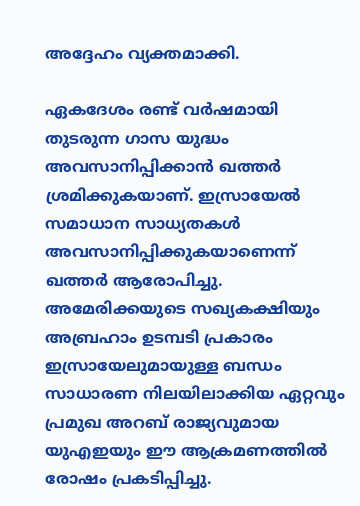അദ്ദേഹം വ്യക്തമാക്കി.

ഏകദേശം രണ്ട് വര്‍ഷമായി തുടരുന്ന ഗാസ യുദ്ധം അവസാനിപ്പിക്കാന്‍ ഖത്തര്‍ ശ്രമിക്കുകയാണ്. ഇസ്രായേല്‍ സമാധാന സാധ്യതകള്‍ അവസാനിപ്പിക്കുകയാണെന്ന് ഖത്തര്‍ ആരോപിച്ചു. അമേരിക്കയുടെ സഖ്യകക്ഷിയും അബ്രഹാം ഉടമ്പടി പ്രകാരം ഇസ്രായേലുമായുള്ള ബന്ധം സാധാരണ നിലയിലാക്കിയ ഏറ്റവും പ്രമുഖ അറബ് രാജ്യവുമായ യുഎഇയും ഈ ആക്രമണത്തില്‍ രോഷം പ്രകടിപ്പിച്ചു.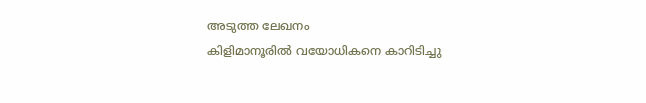അടുത്ത ലേഖനം
കിളിമാനൂരില്‍ വയോധികനെ കാറിടിച്ചു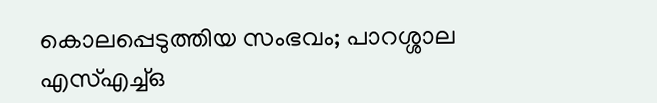കൊലപ്പെടുത്തിയ സംഭവം; പാറശ്ശാല എസ്എച്ച്ഒ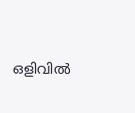ഒളിവില്‍